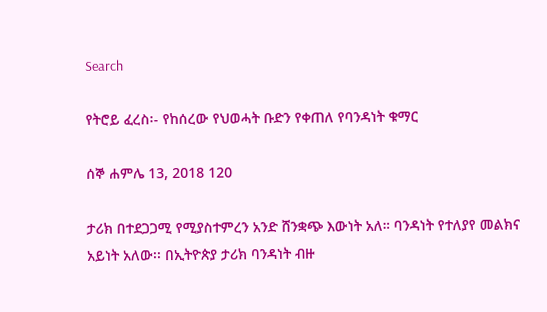Search

የትሮይ ፈረስ፡- የከሰረው የህወሓት ቡድን የቀጠለ የባንዳነት ቁማር

ሰኞ ሐምሌ 13, 2018 120

ታሪክ በተደጋጋሚ የሚያስተምረን አንድ ሸንቋጭ እውነት አለ። ባንዳነት የተለያየ መልክና አይነት አለው፡፡ በኢትዮጵያ ታሪክ ባንዳነት ብዙ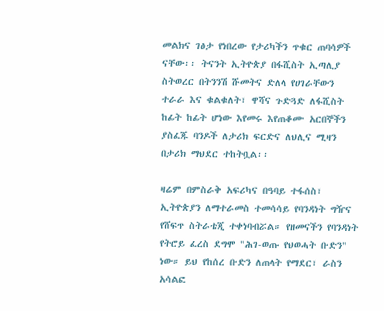መልክና ገፅታ የነበረው የታሪካችን ጥቁር ጠባሳዎች ናቸው፡፡ ትናንት ኢትዮጵያ በፋሺስት ኢጣሊያ ስትወረር በትንንሽ ሹመትና ድለላ የሀገራቸውን ተራራ እና ቁልቁለት፣ ዋሻና ጉድጓድ ለፋሺስት ከፊት ከፊት ሆነው እየመሩ እየጠቆሙ አርበኞችን ያስፈጁ ባንዶች ለታሪክ ፍርድና ለህሊና ሚዛን በታሪክ ማህደር ተከትቧል፡፡

ዛሬም በምስራቅ አፍሪካና በዓባይ ተፋሰስ፣ ኢትዮጵያን ለማተራመስ ተመሳሳይ የባንዳነት ግዥና የሸፍጥ ስትራቴጂ ተቀነባብሯል። የዘመናችን የባንዳነት የትሮይ ፈረስ ደግሞ "ሕገ-ወጡ የህወሓት ቡድን" ነው። ይህ የከሰረ ቡድን ለጠላት የማደር፣ ራስን አሳልፎ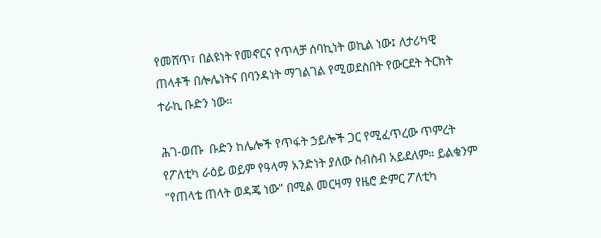የመሸጥ፣ በልዩነት የመኖርና የጥላቻ ሰባኪነት ወኪል ነው፤ ለታሪካዊ ጠላቶች በሎሌነትና በባንዳነት ማገልገል የሚወደስበት የውርደት ትርክት ተራኪ ቡድን ነው።

ሕገ-ወጡ  ቡድን ከሌሎች የጥፋት ኃይሎች ጋር የሚፈጥረው ጥምረት የፖለቲካ ራዕይ ወይም የዓላማ አንድነት ያለው ስብስብ አይደለም። ይልቁንም "የጠላቴ ጠላት ወዳጄ ነው" በሚል መርዛማ የዜሮ ድምር ፖለቲካ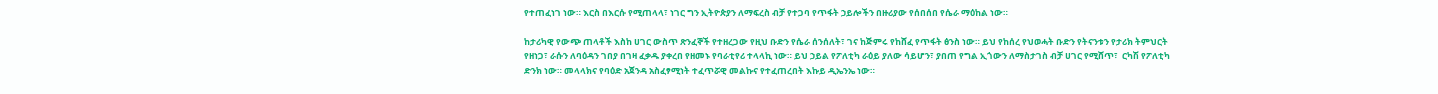የተጠፈነገ ነው። እርስ በእርሱ የሚጠላላ፣ ነገር ግን ኢትዮጵያን ለማፍረስ ብቻ የተጋባ የጥፋት ኃይሎችን በዙሪያው የሰበሰበ የሴራ ማዕከል ነው።

ከታሪካዊ የውጭ ጠላቶች እስከ ሀገር ውስጥ ጽንፈኞች የተዘረጋው የዚህ ቡድን የሴራ ሰንሰለት፣ ገና ከጅምሩ የከሸፈ የጥፋት ፅንስ ነው። ይህ የከሰረ የህወሓት ቡድን የትናንቱን የታሪክ ትምህርት የዘነጋ፣ ራሱን ለባዕዳን ገበያ በገዛ ፈቃዱ ያቀረበ የዘመኑ የባራቲየሪ ተላላኪ ነው። ይህ ኃይል የፖለቲካ ራዕይ ያለው ሳይሆን፣ ያበጠ የግል ኢጎውን ለማስታገስ ብቻ ሀገር የሚሸጥ፣  ርካሽ የፖለቲካ ድንክ ነው። መላላክና የባዕድ አጀንዳ አስፈፃሚነት ተፈጥሯዊ መልኩና የተፈጠረበት እኩይ ዲኤንኤ ነው።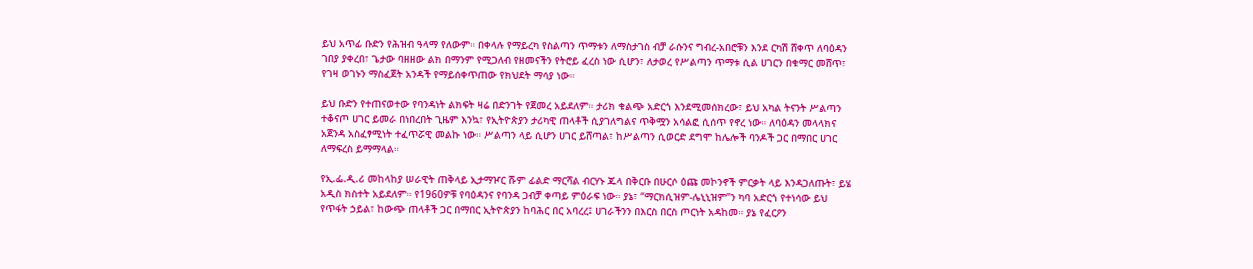ይህ አጥፊ ቡድን የሕዝብ ዓላማ የለውም። በቀላሉ የማይረካ የስልጣን ጥማቱን ለማስታገስ ብቻ ራሱንና ግብረ-አበሮቹን እንደ ርካሽ ሸቀጥ ለባዕዳን ገበያ ያቀረበ፣ ጌታው ባዘዘው ልክ በማንም የሚጋለብ የዘመናችን የትሮይ ፈረስ ነው ሲሆን፣ ለታወረ የሥልጣን ጥማቱ ሲል ሀገርን በቁማር መሸጥ፣ የገዛ ወገኑን ማስፈጀት አንዳች የማይሰቀጥጠው የክህደት ማሳያ ነው።

ይህ ቡድን የተጠናወተው የባንዳነት ልክፍት ዛሬ በድንገት የጀመረ አይደለም። ታሪክ ቁልጭ አድርጎ እንደሚመሰክረው፣ ይህ አካል ትናንት ሥልጣን ተቆናጦ ሀገር ይመራ በነበረበት ጊዜም እንኳ፣ የኢትዮጵያን ታሪካዊ ጠላቶች ሲያገለግልና ጥቅሟን አሳልፎ ሲሰጥ የኖረ ነው። ለባዕዳን መላላክና አጀንዳ አስፈፃሚነት ተፈጥሯዊ መልኩ ነው። ሥልጣን ላይ ሲሆን ሀገር ይሸጣል፣ ከሥልጣን ሲወርድ ደግሞ ከሌሎች ባንዶች ጋር በማበር ሀገር ለማፍረስ ይማማላል።

የኢ.ፌ.ዲ.ሪ መከላከያ ሠራዊት ጠቅላይ ኢታማዦር ሹም ፊልድ ማርሻል ብርሃኑ ጁላ በቅርቡ በሁርሶ ዕጩ መኮንኖች ምርቃት ላይ እንዳጋለጡት፣ ይሄ አዲስ ክስተት አይደለም። የ1960ዎቹ የባዕዳንና የባንዳ ጋብቻ ቀጣይ ምዕራፍ ነው። ያኔ፣ “ማርክሲዝም-ሌኒኒዝም”ን ካባ አድርጎ የተነሳው ይህ የጥፋት ኃይል፣ ከውጭ ጠላቶች ጋር በማበር ኢትዮጵያን ከባሕር በር አባረረ፤ ሀገራችንን በእርስ በርስ ጦርነት አዳከመ። ያኔ የፈርዖን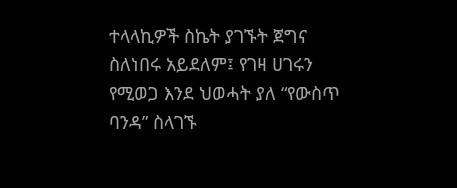ተላላኪዎች ስኬት ያገኙት ጀግና ስለነበሩ አይደለም፤ የገዛ ሀገሩን የሚወጋ እንደ ህወሓት ያለ “የውስጥ ባንዳ” ስላገኙ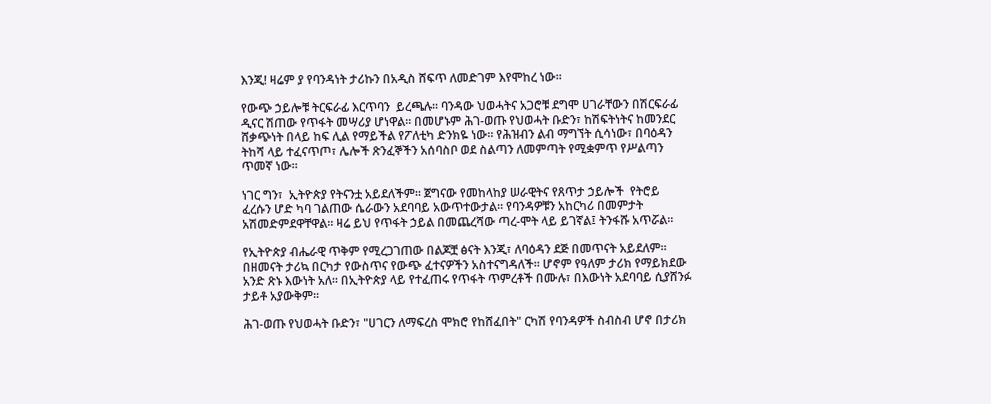እንጂ! ዛሬም ያ የባንዳነት ታሪኩን በአዲስ ሸፍጥ ለመድገም እየሞከረ ነው።

የውጭ ኃይሎቹ ትርፍራፊ እርጥባን  ይረጫሉ። ባንዳው ህወሓትና አጋሮቹ ደግሞ ሀገራቸውን በሽርፍራፊ ዲናር ሽጠው የጥፋት መሣሪያ ሆነዋል። በመሆኑም ሕገ-ወጡ የህወሓት ቡድን፣ ከሽፍትነትና ከመንደር  ሸቃጭነት በላይ ከፍ ሊል የማይችል የፖለቲካ ድንክዬ ነው። የሕዝብን ልብ ማግኘት ሲሳነው፣ በባዕዳን ትከሻ ላይ ተፈናጥጦ፣ ሌሎች ጽንፈኞችን አሰባስቦ ወደ ስልጣን ለመምጣት የሚቋምጥ የሥልጣን ጥመኛ ነው።

ነገር ግን፣  ኢትዮጵያ የትናንቷ አይደለችም። ጀግናው የመከላከያ ሠራዊትና የጸጥታ ኃይሎች  የትሮይ ፈረሱን ሆድ ካባ ገልጠው ሴራውን አደባባይ አውጥተውታል። የባንዳዎቹን አከርካሪ በመምታት አሽመድምደዋቸዋል። ዛሬ ይህ የጥፋት ኃይል በመጨረሻው ጣረ-ሞት ላይ ይገኛል፤ ትንፋሹ አጥሯል።

የኢትዮጵያ ብሔራዊ ጥቅም የሚረጋገጠው በልጆቿ ፅናት እንጂ፣ ለባዕዳን ደጅ በመጥናት አይደለም። በዘመናት ታሪኳ በርካታ የውስጥና የውጭ ፈተናዎችን አስተናግዳለች። ሆኖም የዓለም ታሪክ የማይክደው አንድ ጽኑ እውነት አለ። በኢትዮጵያ ላይ የተፈጠሩ የጥፋት ጥምረቶች በሙሉ፣ በእውነት አደባባይ ሲያሸንፉ ታይቶ አያውቅም።

ሕገ-ወጡ የህወሓት ቡድን፣ "ሀገርን ለማፍረስ ሞክሮ የከሸፈበት" ርካሽ የባንዳዎች ስብስብ ሆኖ በታሪክ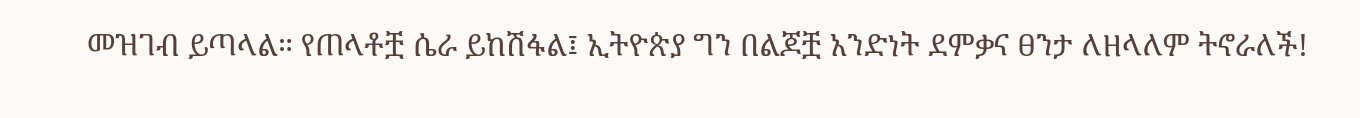መዝገብ ይጣላል። የጠላቶቿ ሴራ ይከሽፋል፤ ኢትዮጵያ ግን በልጆቿ አንድነት ደምቃና ፀንታ ለዘላለም ትኖራለች!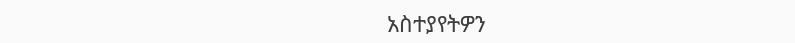አስተያየትዎን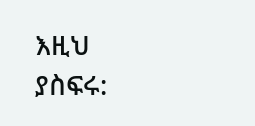እዚህ ያስፍሩ: